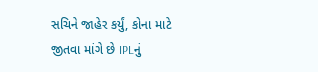સચિને જાહેર કર્યું, કોના માટે જીતવા માંગે છે IPLનું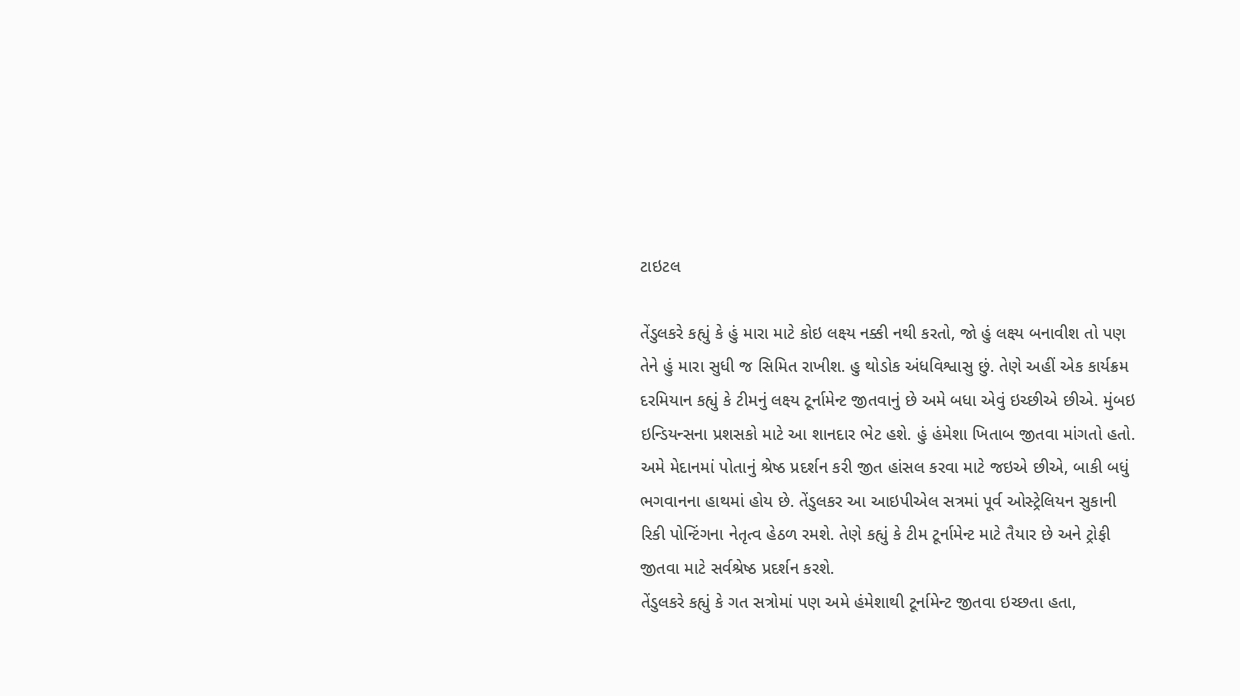ટાઇટલ

તેંડુલકરે કહ્યું કે હું મારા માટે કોઇ લક્ષ્ય નક્કી નથી કરતો, જો હું લક્ષ્ય બનાવીશ તો પણ તેને હું મારા સુધી જ સિમિત રાખીશ. હુ થોડોક અંધવિશ્વાસુ છું. તેણે અહીં એક કાર્યક્રમ દરમિયાન કહ્યું કે ટીમનું લક્ષ્ય ટૂર્નામેન્ટ જીતવાનું છે અમે બધા એવું ઇચ્છીએ છીએ. મુંબઇ ઇન્ડિયન્સના પ્રશસકો માટે આ શાનદાર ભેટ હશે. હું હંમેશા ખિતાબ જીતવા માંગતો હતો. અમે મેદાનમાં પોતાનું શ્રેષ્ઠ પ્રદર્શન કરી જીત હાંસલ કરવા માટે જઇએ છીએ, બાકી બધું ભગવાનના હાથમાં હોય છે. તેંડુલકર આ આઇપીએલ સત્રમાં પૂર્વ ઓસ્ટ્રેલિયન સુકાની રિકી પોન્ટિંગના નેતૃત્વ હેઠળ રમશે. તેણે કહ્યું કે ટીમ ટૂર્નામેન્ટ માટે તૈયાર છે અને ટ્રોફી જીતવા માટે સર્વશ્રેષ્ઠ પ્રદર્શન કરશે.
તેંડુલકરે કહ્યું કે ગત સત્રોમાં પણ અમે હંમેશાથી ટૂર્નામેન્ટ જીતવા ઇચ્છતા હતા,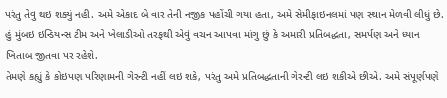પરંતુ તેવુ થઇ શક્યું નહી. અમે એકાદ બે વાર તેની નજીક પહોંચી ગયા હતા, અમે સેમીફાઇનલમાં પણ સ્થાન મેળવી લીધું છે. હું મુંબઇ ઇન્ડિયન્સ ટીમ અને ખેલાડીઓ તરફથી એવું વચન આપવા માંગુ છું કે અમારી પ્રતિબદ્ધતા, સમર્પણ અને ધ્યાન ખિતાબ જીતવા પર રહેશે.
તેમણે કહ્યું કે કોઇપણ પરિણામની ગેરન્ટી નહીં લઇ શકે, પરંતુ અમે પ્રતિબદ્ધતાની ગેરન્ટી લઇ શકીએ છીએ. અમે સંપૂર્ણપણે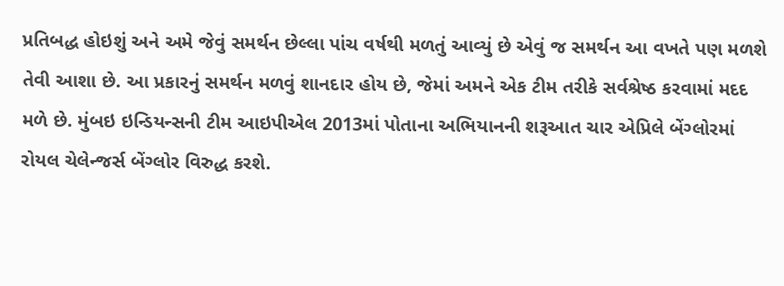પ્રતિબદ્ધ હોઇશું અને અમે જેવું સમર્થન છેલ્લા પાંચ વર્ષથી મળતું આવ્યું છે એવું જ સમર્થન આ વખતે પણ મળશે તેવી આશા છે. આ પ્રકારનું સમર્થન મળવું શાનદાર હોય છે, જેમાં અમને એક ટીમ તરીકે સર્વશ્રેષ્ઠ કરવામાં મદદ મળે છે. મુંબઇ ઇન્ડિયન્સની ટીમ આઇપીએલ 2013માં પોતાના અભિયાનની શરૂઆત ચાર એપ્રિલે બેંગ્લોરમાં રોયલ ચેલેન્જર્સ બેંગ્લોર વિરુદ્ધ કરશે.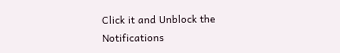Click it and Unblock the Notifications